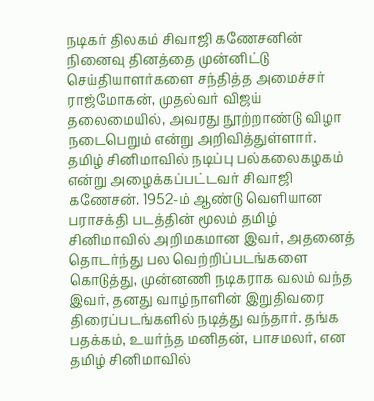நடிகர் திலகம் சிவாஜி கணேசனின் நினைவு தினத்தை முன்னிட்டு செய்தியாளர்களை சந்தித்த அமைச்சர் ராஜ்மோகன், முதல்வர் விஜய் தலைமையில், அவரது நூற்றாண்டு விழா நடைபெறும் என்று அறிவித்துள்ளார்.
தமிழ் சினிமாவில் நடிப்பு பல்கலைகழகம் என்று அழைக்கப்பட்டவர் சிவாஜி கணேசன். 1952-ம் ஆண்டு வெளியான பராசக்தி படத்தின் மூலம் தமிழ் சினிமாவில் அறிமகமான இவர், அதனைத் தொடர்ந்து பல வெற்றிப்படங்களை கொடுத்து, முன்னணி நடிகராக வலம் வந்த இவர், தனது வாழ்நாளின் இறுதிவரை திரைப்படங்களில் நடித்து வந்தார். தங்க பதக்கம், உயர்ந்த மனிதன், பாசமலர், என தமிழ் சினிமாவில்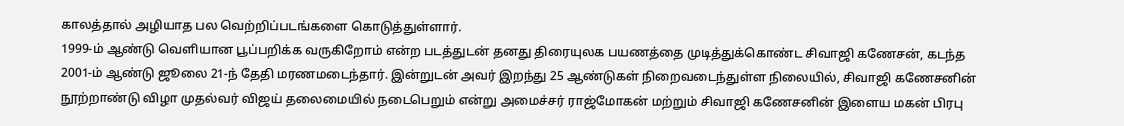காலத்தால் அழியாத பல வெற்றிப்படங்களை கொடுத்துள்ளார்.
1999-ம் ஆண்டு வெளியான பூப்பறிக்க வருகிறோம் என்ற படத்துடன் தனது திரையுலக பயணத்தை முடித்துக்கொண்ட சிவாஜி கணேசன், கடந்த 2001-ம் ஆண்டு ஜூலை 21-ந் தேதி மரணமடைந்தார். இன்றுடன் அவர் இறந்து 25 ஆண்டுகள் நிறைவடைந்துள்ள நிலையில், சிவாஜி கணேசனின் நூற்றாண்டு விழா முதல்வர் விஜய் தலைமையில் நடைபெறும் என்று அமைச்சர் ராஜ்மோகன் மற்றும் சிவாஜி கணேசனின் இளைய மகன் பிரபு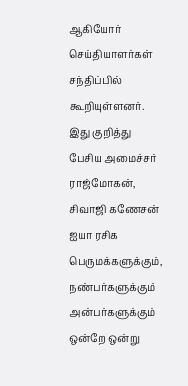ஆகியோர் செய்தியாளர்கள் சந்திப்பில் கூறியுள்ளனர்.
இது குறித்து பேசிய அமைச்சர் ராஜ்மோகன், சிவாஜி கணேசன் ஐயா ரசிக பெருமக்களுக்கும், நண்பர்களுக்கும் அன்பர்களுக்கும் ஒன்றே ஒன்று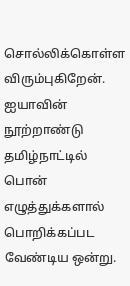சொல்லிக்கொள்ள விரும்புகிறேன். ஐயாவின் நூற்றாண்டு தமிழ்நாட்டில் பொன் எழுத்துக்களால் பொறிக்கப்பட வேண்டிய ஒன்று.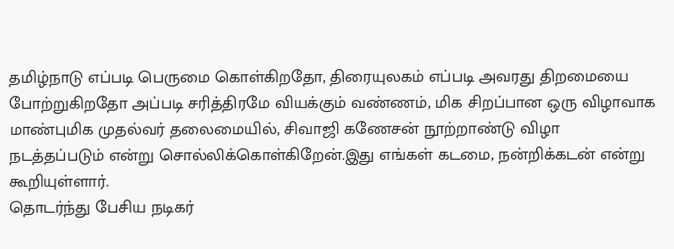தமிழ்நாடு எப்படி பெருமை கொள்கிறதோ, திரையுலகம் எப்படி அவரது திறமையை போற்றுகிறதோ அப்படி சரித்திரமே வியக்கும் வண்ணம், மிக சிறப்பான ஒரு விழாவாக மாண்புமிக முதல்வர் தலைமையில், சிவாஜி கணேசன் நூற்றாண்டு விழா நடத்தப்படும் என்று சொல்லிக்கொள்கிறேன்.இது எங்கள் கடமை, நன்றிக்கடன் என்று கூறியுள்ளார்.
தொடர்ந்து பேசிய நடிகர்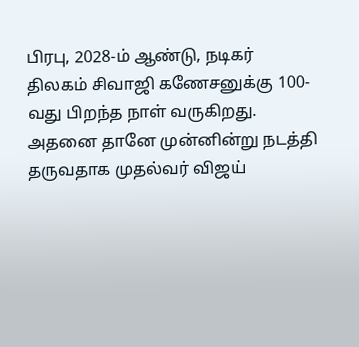பிரபு, 2028-ம் ஆண்டு, நடிகர் திலகம் சிவாஜி கணேசனுக்கு 100-வது பிறந்த நாள் வருகிறது. அதனை தானே முன்னின்று நடத்தி தருவதாக முதல்வர் விஜய்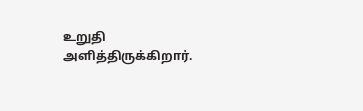உறுதி அளித்திருக்கிறார்.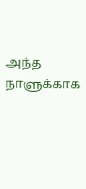அந்த நாளுக்காக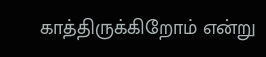காத்திருக்கிறோம் என்று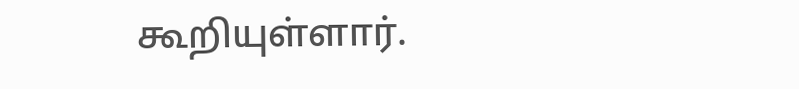கூறியுள்ளார்.